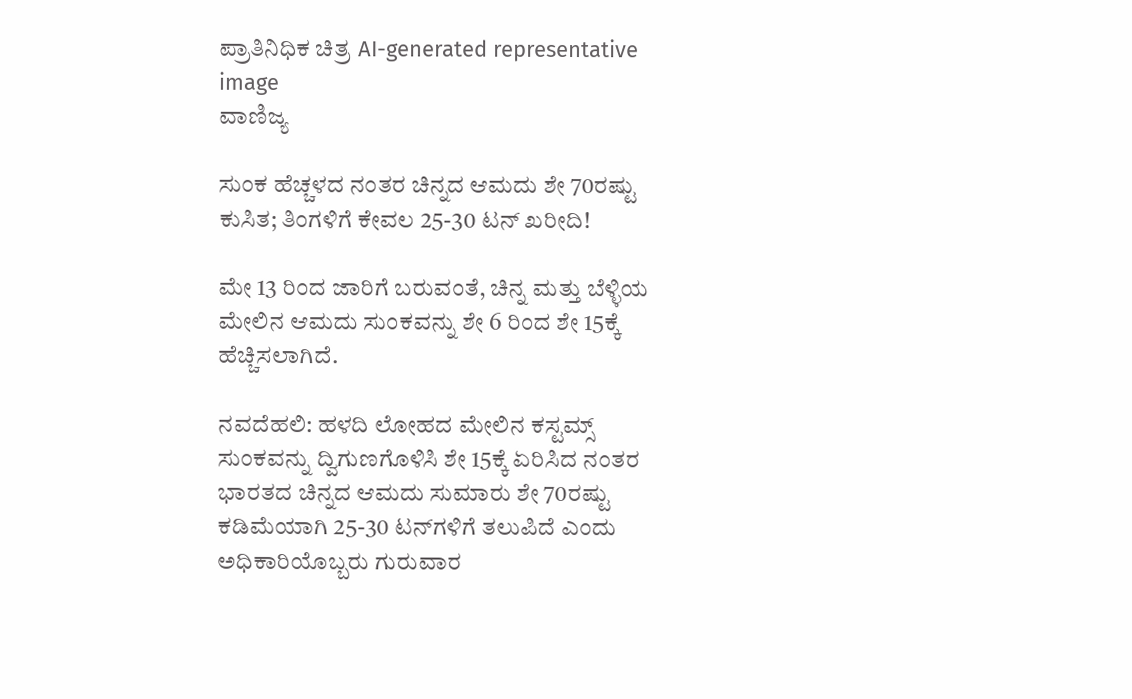ಪ್ರಾತಿನಿಧಿಕ ಚಿತ್ರ AI-generated representative image
ವಾಣಿಜ್ಯ

ಸುಂಕ ಹೆಚ್ಚಳದ ನಂತರ ಚಿನ್ನದ ಆಮದು ಶೇ 70ರಷ್ಟು ಕುಸಿತ; ತಿಂಗಳಿಗೆ ಕೇವಲ 25-30 ಟನ್‌ ಖರೀದಿ!

ಮೇ 13 ರಿಂದ ಜಾರಿಗೆ ಬರುವಂತೆ, ಚಿನ್ನ ಮತ್ತು ಬೆಳ್ಳಿಯ ಮೇಲಿನ ಆಮದು ಸುಂಕವನ್ನು ಶೇ 6 ರಿಂದ ಶೇ 15ಕ್ಕೆ ಹೆಚ್ಚಿಸಲಾಗಿದೆ.

ನವದೆಹಲಿ: ಹಳದಿ ಲೋಹದ ಮೇಲಿನ ಕಸ್ಟಮ್ಸ್ ಸುಂಕವನ್ನು ದ್ವಿಗುಣಗೊಳಿಸಿ ಶೇ 15ಕ್ಕೆ ಏರಿಸಿದ ನಂತರ ಭಾರತದ ಚಿನ್ನದ ಆಮದು ಸುಮಾರು ಶೇ 70ರಷ್ಟು ಕಡಿಮೆಯಾಗಿ 25-30 ಟನ್‌ಗಳಿಗೆ ತಲುಪಿದೆ ಎಂದು ಅಧಿಕಾರಿಯೊಬ್ಬರು ಗುರುವಾರ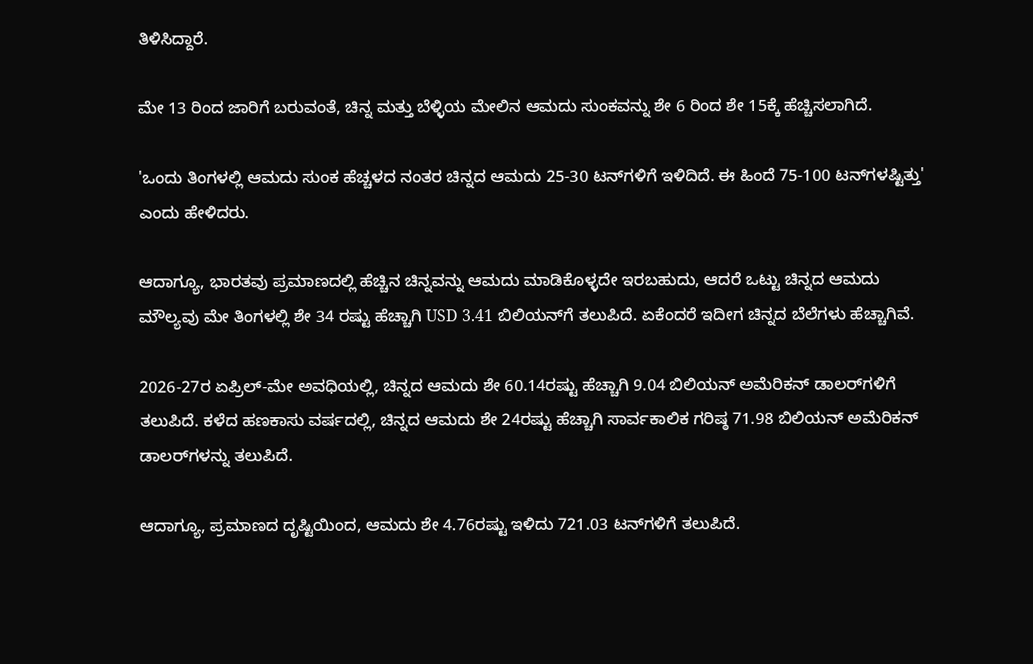ತಿಳಿಸಿದ್ದಾರೆ.

ಮೇ 13 ರಿಂದ ಜಾರಿಗೆ ಬರುವಂತೆ, ಚಿನ್ನ ಮತ್ತು ಬೆಳ್ಳಿಯ ಮೇಲಿನ ಆಮದು ಸುಂಕವನ್ನು ಶೇ 6 ರಿಂದ ಶೇ 15ಕ್ಕೆ ಹೆಚ್ಚಿಸಲಾಗಿದೆ.

'ಒಂದು ತಿಂಗಳಲ್ಲಿ ಆಮದು ಸುಂಕ ಹೆಚ್ಚಳದ ನಂತರ ಚಿನ್ನದ ಆಮದು 25-30 ಟನ್‌ಗಳಿಗೆ ಇಳಿದಿದೆ. ಈ ಹಿಂದೆ 75-100 ಟನ್‌ಗಳಷ್ಟಿತ್ತು' ಎಂದು ಹೇಳಿದರು.

ಆದಾಗ್ಯೂ, ಭಾರತವು ಪ್ರಮಾಣದಲ್ಲಿ ಹೆಚ್ಚಿನ ಚಿನ್ನವನ್ನು ಆಮದು ಮಾಡಿಕೊಳ್ಳದೇ ಇರಬಹುದು, ಆದರೆ ಒಟ್ಟು ಚಿನ್ನದ ಆಮದು ಮೌಲ್ಯವು ಮೇ ತಿಂಗಳಲ್ಲಿ ಶೇ 34 ರಷ್ಟು ಹೆಚ್ಚಾಗಿ USD 3.41 ಬಿಲಿಯನ್‌ಗೆ ತಲುಪಿದೆ. ಏಕೆಂದರೆ ಇದೀಗ ಚಿನ್ನದ ಬೆಲೆಗಳು ಹೆಚ್ಚಾಗಿವೆ.

2026-27ರ ಏಪ್ರಿಲ್-ಮೇ ಅವಧಿಯಲ್ಲಿ, ಚಿನ್ನದ ಆಮದು ಶೇ 60.14ರಷ್ಟು ಹೆಚ್ಚಾಗಿ 9.04 ಬಿಲಿಯನ್ ಅಮೆರಿಕನ್ ಡಾಲರ್‌ಗಳಿಗೆ ತಲುಪಿದೆ. ಕಳೆದ ಹಣಕಾಸು ವರ್ಷದಲ್ಲಿ, ಚಿನ್ನದ ಆಮದು ಶೇ 24ರಷ್ಟು ಹೆಚ್ಚಾಗಿ ಸಾರ್ವಕಾಲಿಕ ಗರಿಷ್ಠ 71.98 ಬಿಲಿಯನ್ ಅಮೆರಿಕನ್ ಡಾಲರ್‌ಗಳನ್ನು ತಲುಪಿದೆ.

ಆದಾಗ್ಯೂ, ಪ್ರಮಾಣದ ದೃಷ್ಟಿಯಿಂದ, ಆಮದು ಶೇ 4.76ರಷ್ಟು ಇಳಿದು 721.03 ಟನ್‌ಗಳಿಗೆ ತಲುಪಿದೆ.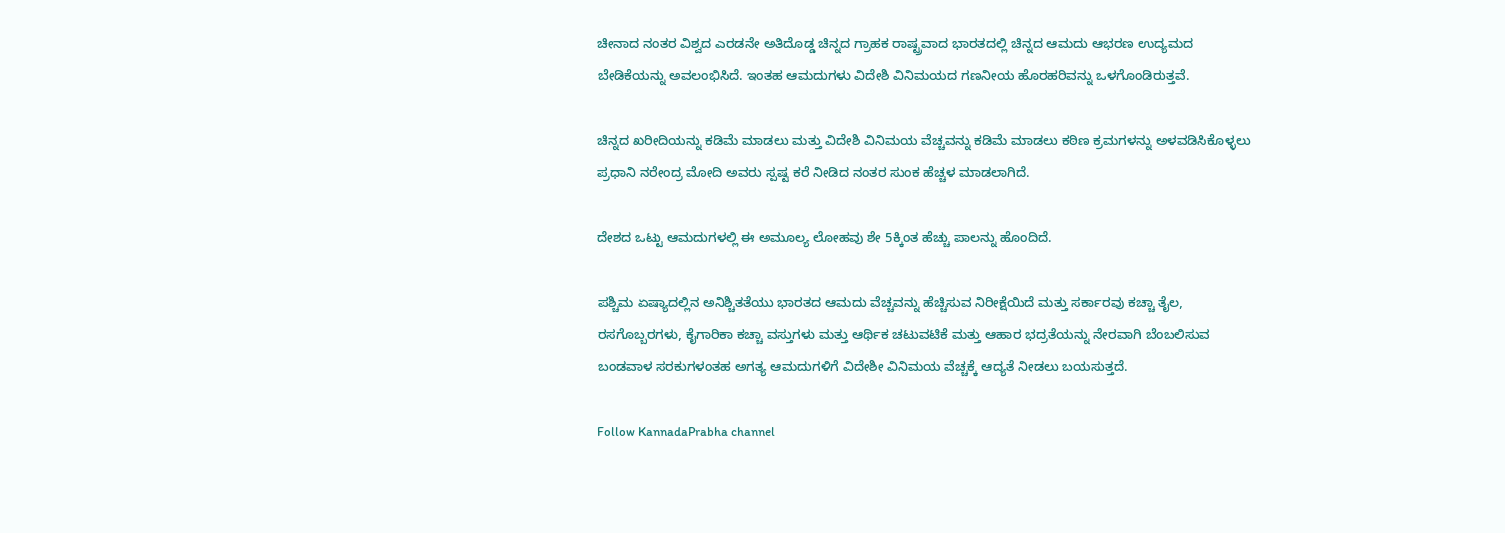ಚೀನಾದ ನಂತರ ವಿಶ್ವದ ಎರಡನೇ ಅತಿದೊಡ್ಡ ಚಿನ್ನದ ಗ್ರಾಹಕ ರಾಷ್ಟ್ರವಾದ ಭಾರತದಲ್ಲಿ ಚಿನ್ನದ ಆಮದು ಆಭರಣ ಉದ್ಯಮದ ಬೇಡಿಕೆಯನ್ನು ಅವಲಂಭಿಸಿದೆ. ಇಂತಹ ಆಮದುಗಳು ವಿದೇಶಿ ವಿನಿಮಯದ ಗಣನೀಯ ಹೊರಹರಿವನ್ನು ಒಳಗೊಂಡಿರುತ್ತವೆ.

ಚಿನ್ನದ ಖರೀದಿಯನ್ನು ಕಡಿಮೆ ಮಾಡಲು ಮತ್ತು ವಿದೇಶಿ ವಿನಿಮಯ ವೆಚ್ಚವನ್ನು ಕಡಿಮೆ ಮಾಡಲು ಕಠಿಣ ಕ್ರಮಗಳನ್ನು ಅಳವಡಿಸಿಕೊಳ್ಳಲು ಪ್ರಧಾನಿ ನರೇಂದ್ರ ಮೋದಿ ಅವರು ಸ್ಪಷ್ಟ ಕರೆ ನೀಡಿದ ನಂತರ ಸುಂಕ ಹೆಚ್ಚಳ ಮಾಡಲಾಗಿದೆ.

ದೇಶದ ಒಟ್ಟು ಆಮದುಗಳಲ್ಲಿ ಈ ಅಮೂಲ್ಯ ಲೋಹವು ಶೇ 5ಕ್ಕಿಂತ ಹೆಚ್ಚು ಪಾಲನ್ನು ಹೊಂದಿದೆ.

ಪಶ್ಚಿಮ ಏಷ್ಯಾದಲ್ಲಿನ ಅನಿಶ್ಚಿತತೆಯು ಭಾರತದ ಆಮದು ವೆಚ್ಚವನ್ನು ಹೆಚ್ಚಿಸುವ ನಿರೀಕ್ಷೆಯಿದೆ ಮತ್ತು ಸರ್ಕಾರವು ಕಚ್ಚಾ ತೈಲ, ರಸಗೊಬ್ಬರಗಳು, ಕೈಗಾರಿಕಾ ಕಚ್ಚಾ ವಸ್ತುಗಳು ಮತ್ತು ಆರ್ಥಿಕ ಚಟುವಟಿಕೆ ಮತ್ತು ಆಹಾರ ಭದ್ರತೆಯನ್ನು ನೇರವಾಗಿ ಬೆಂಬಲಿಸುವ ಬಂಡವಾಳ ಸರಕುಗಳಂತಹ ಅಗತ್ಯ ಆಮದುಗಳಿಗೆ ವಿದೇಶೀ ವಿನಿಮಯ ವೆಚ್ಚಕ್ಕೆ ಆದ್ಯತೆ ನೀಡಲು ಬಯಸುತ್ತದೆ.

Follow KannadaPrabha channel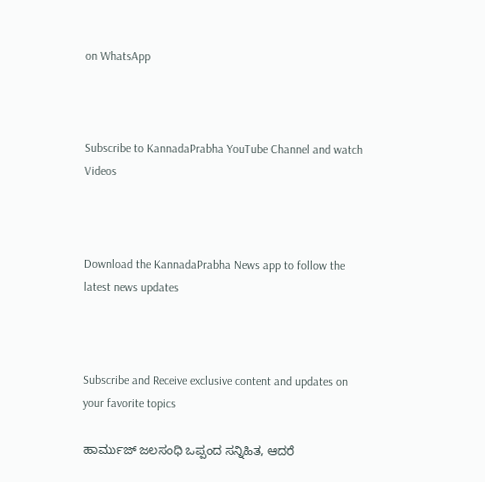on WhatsApp



Subscribe to KannadaPrabha YouTube Channel and watch Videos



Download the KannadaPrabha News app to follow the latest news updates



Subscribe and Receive exclusive content and updates on your favorite topics

ಹಾರ್ಮುಜ್ ಜಲಸಂಧಿ ಒಪ್ಪಂದ ಸನ್ನಿಹಿತ, ಆದರೆ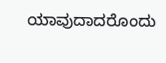ಯಾವುದಾದರೊಂದು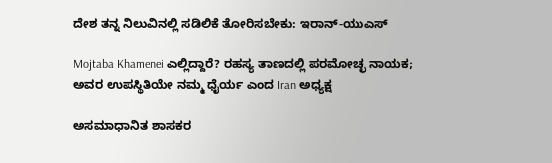ದೇಶ ತನ್ನ ನಿಲುವಿನಲ್ಲಿ ಸಡಿಲಿಕೆ ತೋರಿಸಬೇಕು: ಇರಾನ್-ಯುಎಸ್

Mojtaba Khamenei ಎಲ್ಲಿದ್ದಾರೆ? ರಹಸ್ಯ ತಾಣದಲ್ಲಿ ಪರಮೋಚ್ಛ ನಾಯಕ; ಅವರ ಉಪಸ್ಥಿತಿಯೇ ನಮ್ಮ ಧೈರ್ಯ ಎಂದ Iran ಅಧ್ಯಕ್ಷ

ಅಸಮಾಧಾನಿತ ಶಾಸಕರ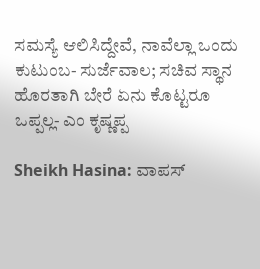ಸಮಸ್ಯೆ ಆಲಿಸಿದ್ದೇವೆ, ನಾವೆಲ್ಲಾ ಒಂದು ಕುಟುಂಬ- ಸುರ್ಜೆವಾಲ; ಸಚಿವ ಸ್ಥಾನ ಹೊರತಾಗಿ ಬೇರೆ ಏನು ಕೊಟ್ಟರೂ ಒಪ್ಪಲ್ಲ- ಎಂ ಕೃಷ್ಣಪ್ಪ

Sheikh Hasina: ವಾಪಸ್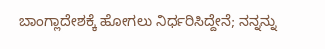ಬಾಂಗ್ಲಾದೇಶಕ್ಕೆ ಹೋಗಲು ನಿರ್ಧರಿಸಿದ್ದೇನೆ; ನನ್ನನ್ನು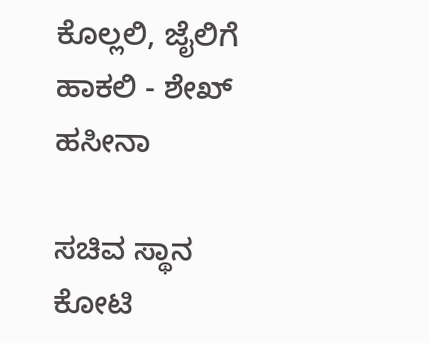ಕೊಲ್ಲಲಿ, ಜೈಲಿಗೆ ಹಾಕಲಿ - ಶೇಖ್ ಹಸೀನಾ

ಸಚಿವ ಸ್ಥಾನ ಕೋಟಿ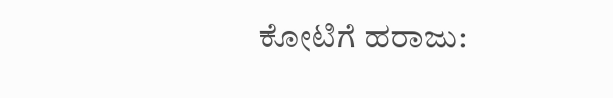ಕೋಟಿಗೆ ಹರಾಜು: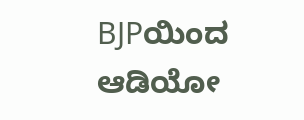BJPಯಿಂದ ಆಡಿಯೋ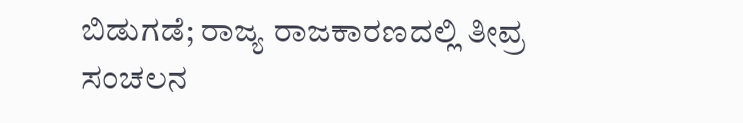ಬಿಡುಗಡೆ; ರಾಜ್ಯ ರಾಜಕಾರಣದಲ್ಲಿ ತೀವ್ರ ಸಂಚಲನ